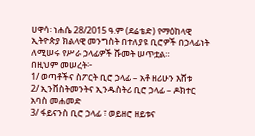ሀዋሳ፡ ነሐሴ 28/2015 ዓ.ም (ደሬቴድ) የማዕከላዊ ኢትዮጵያ ክልላዊ መንግስት በተለያዩ ቢሮዎች በኃላፊነት ለሚሠሩ የሥራ ኃላፊዎች ሹመት ሠጥቷል።
በዚህም መሠረት፦
1/ ወጣቶችና ስፖርት ቢሮ ኃላፊ – አቶ ዘሪሁን እሸቱ
2/ ኢንቨስትመንትና ኢንዱስትሪ ቢሮ ኃላፊ – ዶክተር አባስ መሐመድ
3/ ፋይናንስ ቢሮ ኃላፊ ፣ ወይዘሮ ዘይቱና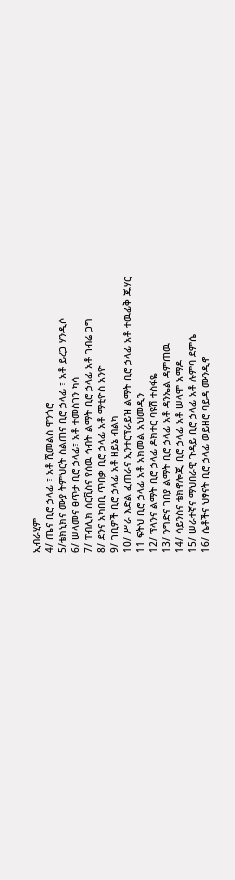ኢብራሂም
4/ ጤና ቢሮ ኃላፊ ፣ አቶ ሺመልስ ዋንጎሮ
5/ቴክኒክና ሙያ ትምህርት ስልጠና ቢሮ ኃላፊ ፣ አቶ ይረጋ ሃንዲሶ
6/ ሠላመና ፀጥታ ቢሮ ኃላፊ፣ አቶ ተመስገን ካሳ
7/ ፐብሊክ ሰርቪስና የሰዉ ኅብት ልማት ቢሮ ኃላፊ አቶ ገብሬ ጋግ
8/ ደንና አካበቢ ጥበቃ ቢሮ ኃላፊ አቶ ማቲዮስ አንዮ
9/ ገቢዎች ቢሮ ኃላፊ አቶ ዘይኔ ብልካ
10/ ሥራ እድል ፈጠራና ኢንተርፕራይዝ ልማት ቢሮ ኃላፊ አቶ ተዉፊቅ ጁሃር
11 ፍትህ ቢሮ ኃላፊ አቶ አክመል አህመዲን
12/ ፕላንና ልማት ቢሮ ኃላፊ ዶክተር ባዩሽ ተስፋዬ
13/ ንግድና ገበያ ልማት ቢሮ ኃላፊ አቶ ዳንኤል ዳምጠዉ
14/ ሳይንስና ቴክኖሎጂ ቢሮ ኃላፊ አቶ ሠላሞ አማዶ
15/ ሠራተኛና ማህበራዊ ጉዳይ ቢሮ ኃላፊ አቶ ሉምባ ደምሴ
16/ ሴቶችና ህፃናት ቢሮ ኃላፊ ወይዘሮ ባይዳ ሙንዲኖ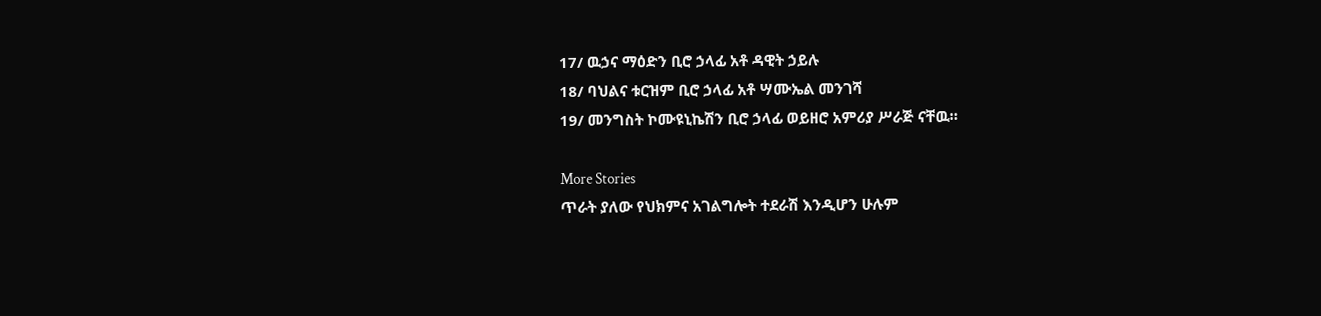17/ ዉኃና ማዕድን ቢሮ ኃላፊ አቶ ዳዊት ኃይሉ
18/ ባህልና ቱርዝም ቢሮ ኃላፊ አቶ ሣሙኤል መንገሻ
19/ መንግስት ኮሙዩኒኬሽን ቢሮ ኃላፊ ወይዘሮ አምሪያ ሥራጅ ናቸዉ።

More Stories
ጥራት ያለው የህክምና አገልግሎት ተደራሽ እንዲሆን ሁሉም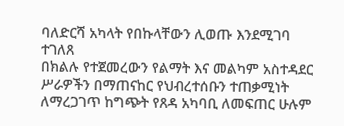ባለድርሻ አካላት የበኩላቸውን ሊወጡ እንደሚገባ ተገለጸ
በክልሉ የተጀመረውን የልማት እና መልካም አስተዳደር ሥራዎችን በማጠናከር የህብረተሰቡን ተጠቃሚነት ለማረጋገጥ ከግጭት የጸዳ አካባቢ ለመፍጠር ሁሉም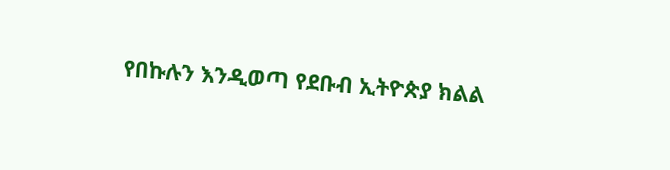የበኩሉን እንዲወጣ የደቡብ ኢትዮጵያ ክልል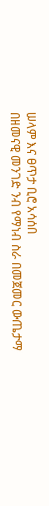ሠላም እና ፀጥታ ቢሮ አሳሰበ
በዘመናዊ መንገድ ንብ የማነብ ስራ በመጀመር ውጤታማ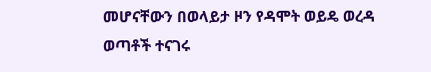መሆናቸውን በወላይታ ዞን የዳሞት ወይዴ ወረዳ ወጣቶች ተናገሩ